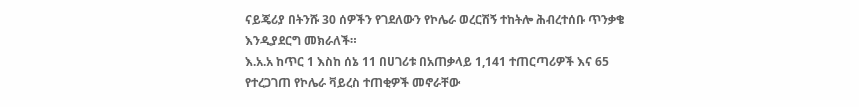ናይጄሪያ በትንሹ 30 ሰዎችን የገደለውን የኮሌራ ወረርሽኝ ተከትሎ ሕብረተሰቡ ጥንቃቄ እንዲያደርግ መክራለች።
እ.አ.አ ከጥር 1 እስከ ሰኔ 11 በሀገሪቱ በአጠቃላይ 1,141 ተጠርጣሪዎች እና 65 የተረጋገጠ የኮሌራ ቫይረስ ተጠቂዎች መኖራቸው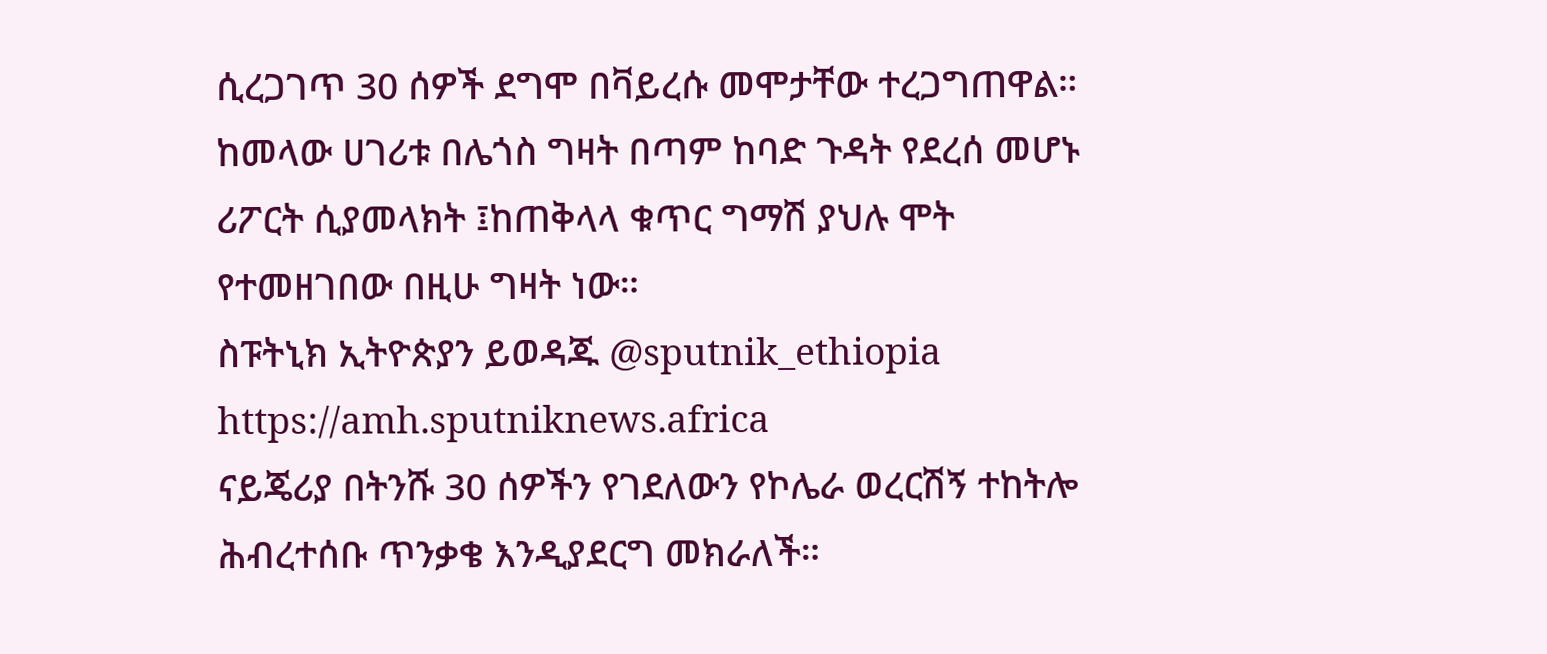ሲረጋገጥ 30 ሰዎች ደግሞ በቫይረሱ መሞታቸው ተረጋግጠዋል።
ከመላው ሀገሪቱ በሌጎስ ግዛት በጣም ከባድ ጉዳት የደረሰ መሆኑ ሪፖርት ሲያመላክት ፤ከጠቅላላ ቁጥር ግማሽ ያህሉ ሞት የተመዘገበው በዚሁ ግዛት ነው።
ስፑትኒክ ኢትዮጵያን ይወዳጁ @sputnik_ethiopia
https://amh.sputniknews.africa
ናይጄሪያ በትንሹ 30 ሰዎችን የገደለውን የኮሌራ ወረርሽኝ ተከትሎ ሕብረተሰቡ ጥንቃቄ እንዲያደርግ መክራለች።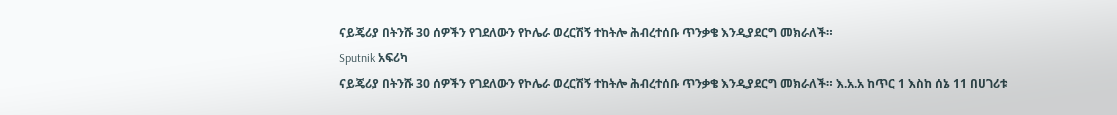ናይጄሪያ በትንሹ 30 ሰዎችን የገደለውን የኮሌራ ወረርሽኝ ተከትሎ ሕብረተሰቡ ጥንቃቄ እንዲያደርግ መክራለች።
Sputnik አፍሪካ
ናይጄሪያ በትንሹ 30 ሰዎችን የገደለውን የኮሌራ ወረርሽኝ ተከትሎ ሕብረተሰቡ ጥንቃቄ እንዲያደርግ መክራለች። እ.አ.አ ከጥር 1 እስከ ሰኔ 11 በሀገሪቱ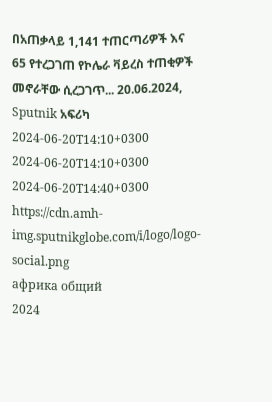በአጠቃላይ 1,141 ተጠርጣሪዎች እና 65 የተረጋገጠ የኮሌራ ቫይረስ ተጠቂዎች መኖራቸው ሲረጋገጥ... 20.06.2024, Sputnik አፍሪካ
2024-06-20T14:10+0300
2024-06-20T14:10+0300
2024-06-20T14:40+0300
https://cdn.amh-img.sputnikglobe.com/i/logo/logo-social.png
африка общий
2024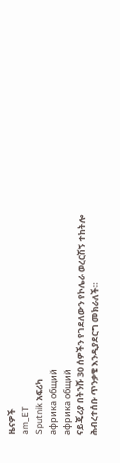ዜናዎች
am_ET
Sputnik አፍሪካ
африка общий
африка общий
ናይጄሪያ በትንሹ 30 ሰዎችን የገደለውን የኮሌራ ወረርሽኝ ተከትሎ ሕብረተሰቡ ጥንቃቄ እንዲያደርግ መክራለች።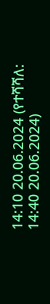14:10 20.06.2024 (የተሻሻለ: 14:40 20.06.2024)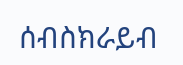ሰብስክራይብ